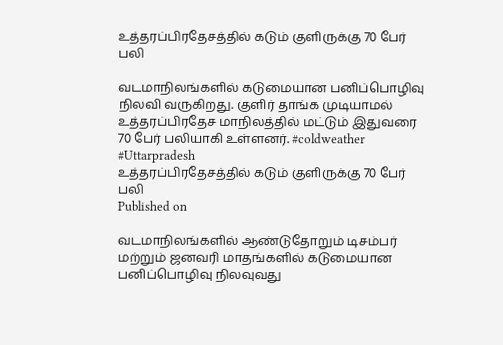உத்தரப்பிரதேசத்தில் கடும் குளிருக்கு 70 பேர் பலி

வடமாநிலங்களில் கடுமையான பனிப்பொழிவு நிலவி வருகிறது. குளிர் தாங்க முடியாமல் உத்தரப்பிரதேச மாநிலத்தில் மட்டும் இதுவரை 70 பேர் பலியாகி உள்ளனர். #coldweather #Uttarpradesh
உத்தரப்பிரதேசத்தில் கடும் குளிருக்கு 70 பேர் பலி
Published on

வடமாநிலங்களில் ஆண்டுதோறும் டிசம்பர் மற்றும் ஜனவரி மாதங்களில் கடுமையான பனிப்பொழிவு நிலவுவது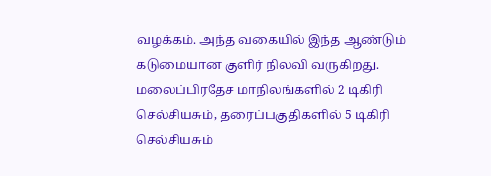வழக்கம். அந்த வகையில் இந்த ஆண்டும் கடுமையான குளிர் நிலவி வருகிறது. மலைப்பிரதேச மாநிலங்களில் 2 டிகிரி செல்சியசும், தரைப்பகுதிகளில் 5 டிகிரி செல்சியசும்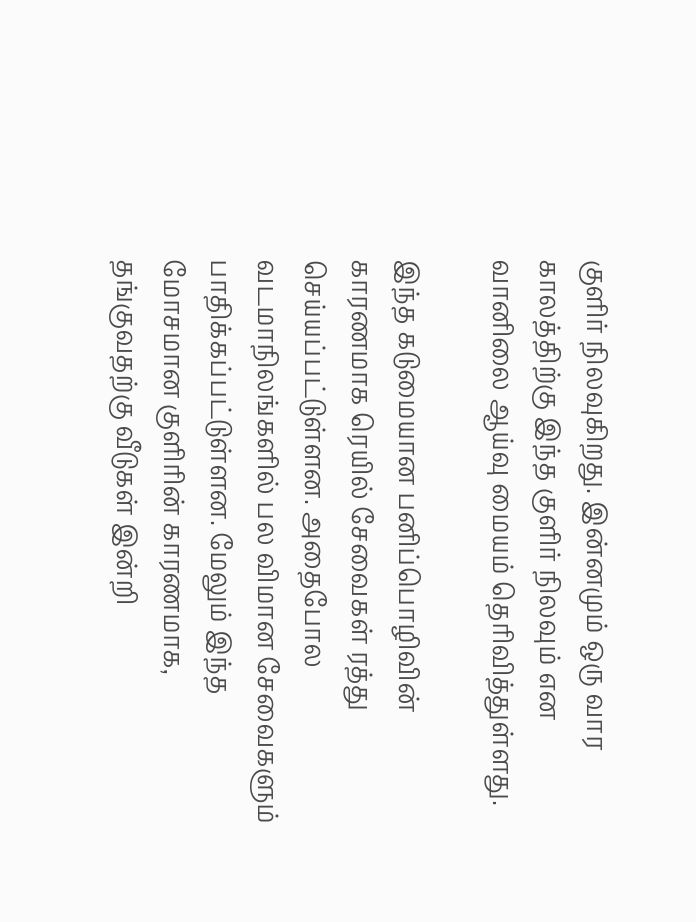குளிர் நிலவுகிறது. இன்னமும் ஒரு வார காலத்திற்கு இந்த குளிர் நிலவும் என வானிலை ஆய்வு மையம் தெரிவித்துள்ளது.

இந்த கடுமையான பனிப்பொழிவின் காரணமாக ரெயில் சேவைகள் ரத்து செய்யப்பட்டுள்ளன. அதைபோல வடமாநிலங்களில் பல விமான சேவைகளும் பாதிக்கப்பட்டுள்ளன. மேலும் இந்த மோசமான குளிரின் காரணமாக, தங்குவதற்கு வீடுகள் இன்றி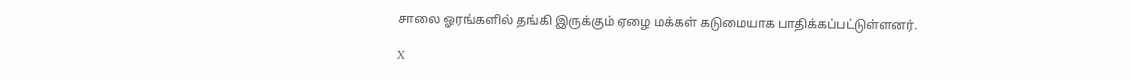சாலை ஓரங்களில் தங்கி இருக்கும் ஏழை மக்கள் கடுமையாக பாதிக்கப்பட்டுள்ளனர்.

X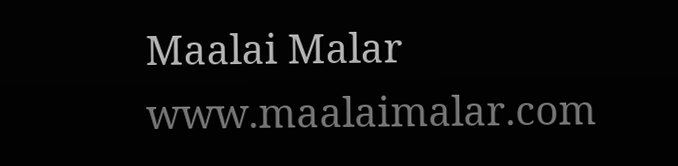Maalai Malar
www.maalaimalar.com